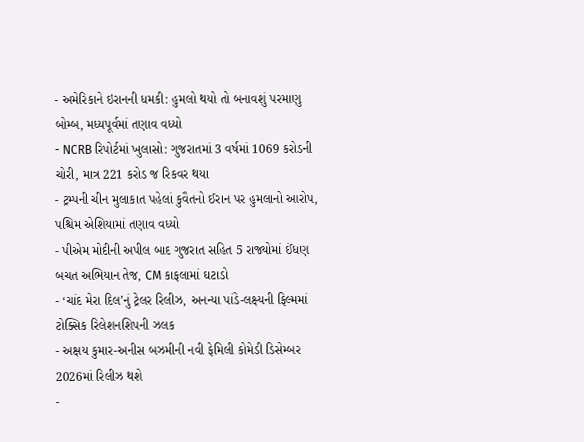- અમેરિકાને ઇરાનની ધમકી: હુમલો થયો તો બનાવશું પરમાણુ બોમ્બ, મધ્યપૂર્વમાં તણાવ વધ્યો
- NCRB રિપોર્ટમાં ખુલાસો: ગુજરાતમાં 3 વર્ષમાં 1069 કરોડની ચોરી, માત્ર 221 કરોડ જ રિકવર થયા
- ટ્રમ્પની ચીન મુલાકાત પહેલાં કુવૈતનો ઈરાન પર હુમલાનો આરોપ, પશ્ચિમ એશિયામાં તણાવ વધ્યો
- પીએમ મોદીની અપીલ બાદ ગુજરાત સહિત 5 રાજ્યોમાં ઈંધણ બચત અભિયાન તેજ, CM કાફલામાં ઘટાડો
- ‘ચાંદ મેરા દિલ’નું ટ્રેલર રિલીઝ, અનન્યા પાંડે-લક્ષ્યની ફિલ્મમાં ટોક્સિક રિલેશનશિપની ઝલક
- અક્ષય કુમાર-અનીસ બઝમીની નવી ફેમિલી કોમેડી ડિસેમ્બર 2026માં રિલીઝ થશે
-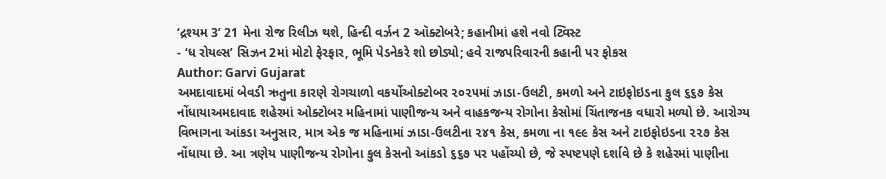‘દ્રશ્યમ 3’ 21 મેના રોજ રિલીઝ થશે, હિન્દી વર્ઝન 2 ઑક્ટોબરે; કહાનીમાં હશે નવો ટ્વિસ્ટ
- ‘ધ રોયલ્સ’ સિઝન 2માં મોટો ફેરફાર, ભૂમિ પેડનેકરે શો છોડ્યો; હવે રાજપરિવારની કહાની પર ફોકસ
Author: Garvi Gujarat
અમદાવાદમાં બેવડી ઋતુના કારણે રોગચાળો વકર્યોઓક્ટોબર ૨૦૨૫માં ઝાડા-ઉલટી, કમળો અને ટાઇફોઇડના કુલ ૬૬૭ કેસ નોંધાયાઅમદાવાદ શહેરમાં ઓક્ટોબર મહિનામાં પાણીજન્ય અને વાહકજન્ય રોગોના કેસોમાં ચિંતાજનક વધારો મળ્યો છે. આરોગ્ય વિભાગના આંકડા અનુસાર, માત્ર એક જ મહિનામાં ઝાડા-ઉલટીના ૨૪૧ કેસ, કમળા ના ૧૯૯ કેસ અને ટાઇફોઇડના ૨૨૭ કેસ નોંધાયા છે. આ ત્રણેય પાણીજન્ય રોગોના કુલ કેસનો આંકડો ૬૬૭ પર પહોંચ્યો છે, જે સ્પષ્ટપણે દર્શાવે છે કે શહેરમાં પાણીના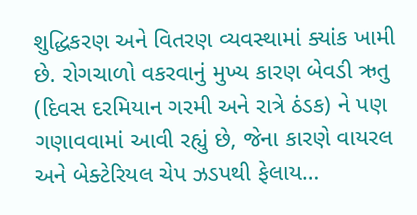શુદ્ધિકરણ અને વિતરણ વ્યવસ્થામાં ક્યાંક ખામી છે. રોગચાળો વકરવાનું મુખ્ય કારણ બેવડી ઋતુ (દિવસ દરમિયાન ગરમી અને રાત્રે ઠંડક) ને પણ ગણાવવામાં આવી રહ્યું છે, જેના કારણે વાયરલ અને બેક્ટેરિયલ ચેપ ઝડપથી ફેલાય…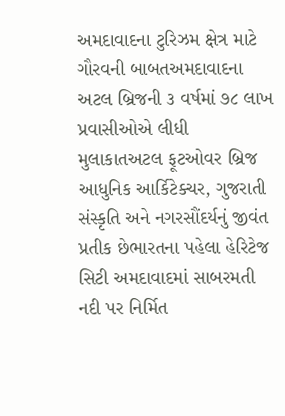અમદાવાદના ટુરિઝમ ક્ષેત્ર માટે ગૌરવની બાબતઅમદાવાદના અટલ બ્રિજની ૩ વર્ષમાં ૭૮ લાખ પ્રવાસીઓએ લીધી મુલાકાતઅટલ ફૂટઓવર બ્રિજ આધુનિક આર્કિટેક્ચર, ગુજરાતી સંસ્કૃતિ અને નગરસૌંદર્યનું જીવંત પ્રતીક છેભારતના પહેલા હેરિટેજ સિટી અમદાવાદમાં સાબરમતી નદી પર નિર્મિત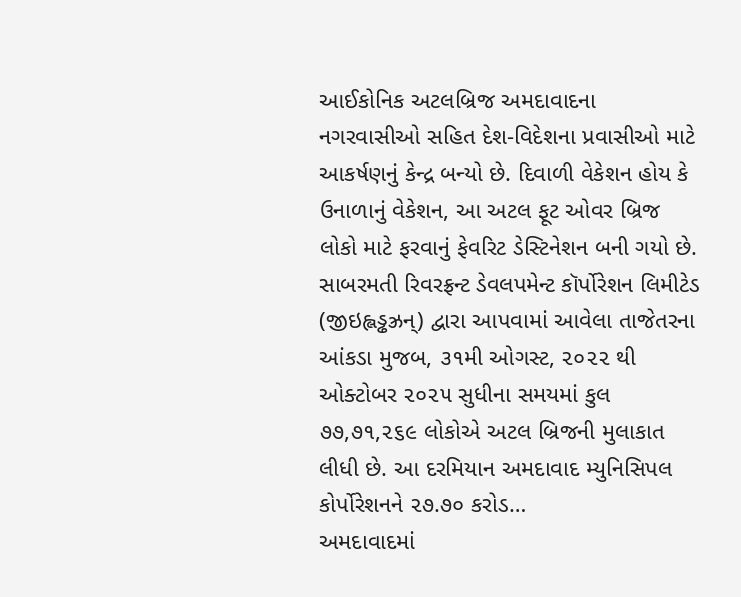આઈકોનિક અટલબ્રિજ અમદાવાદના નગરવાસીઓ સહિત દેશ-વિદેશના પ્રવાસીઓ માટે આકર્ષણનું કેન્દ્ર બન્યો છે. દિવાળી વેકેશન હોય કે ઉનાળાનું વેકેશન, આ અટલ ફૂટ ઓવર બ્રિજ લોકો માટે ફરવાનું ફેવરિટ ડેસ્ટિનેશન બની ગયો છે. સાબરમતી રિવરફ્રન્ટ ડેવલપમેન્ટ કૉર્પોરેશન લિમીટેડ (જીઇહ્લડ્ઢઝ્રન્) દ્વારા આપવામાં આવેલા તાજેતરના આંકડા મુજબ, ૩૧મી ઓગસ્ટ, ૨૦૨૨ થી ઓક્ટોબર ૨૦૨૫ સુધીના સમયમાં કુલ ૭૭,૭૧,૨૬૯ લોકોએ અટલ બ્રિજની મુલાકાત લીધી છે. આ દરમિયાન અમદાવાદ મ્યુનિસિપલ કોર્પોરેશનને ૨૭.૭૦ કરોડ…
અમદાવાદમાં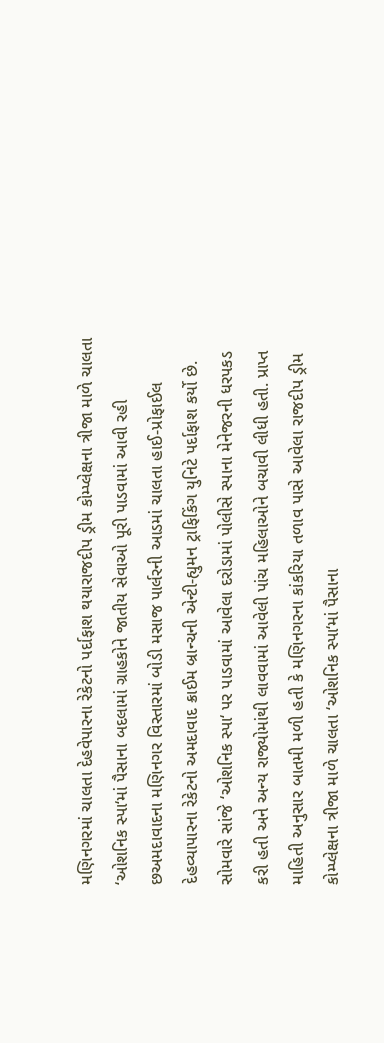મણિનગરમાં ચાલતા દેહવેપારના રેકેટનો પર્દાફાશ થયારાજદીપ ડ્રીમ કોમ્પ્લેક્ષના ત્રીજા માળે ચાલતા ‘ઓશનિક સ્પા‘માં પૈસાના બદલામાં ગ્રાહકોને જાતીય સેવાઓ પૂરી પાડવામાં આવી રહી છઅમદાવાદના મણિનગર વિસ્તારમાં બોડી મસાજ પાર્લરની આડમાં ચાલતા હાઈ-પ્રોફાઈલ દેહવ્યાપારના રેકેટનો અમદાવાદ ક્રાઈમ બ્રાન્ચની એન્ટી-હ્યુમન ટ્રાફિકિંગ યુનિટે પર્દાફાશ કર્યો છે. સોમવારે સાંજે ‘ઓશનિક સ્પા‘ પર પાડવામાં આવેલા દરોડામાં પોલીસે સ્પાના મેનેજરની ધરપકડ કરી હતી અને અન્ય રાજ્યોમાંથી લાવવામાં આવેલી પાંચ મહિલાઓને બચાવી લીધી હતી. પ્રાપ્ત માહિતી અનુસાર બાતમી મળી હતી કે મણિનગરના કાંકરિયા તળાવ પાસે આવેલા રાજદીપ ડ્રીમ કોમ્પ્લેક્ષના ત્રીજા માળે ચાલતા ‘ઓશનિક સ્પા‘માં પૈસાના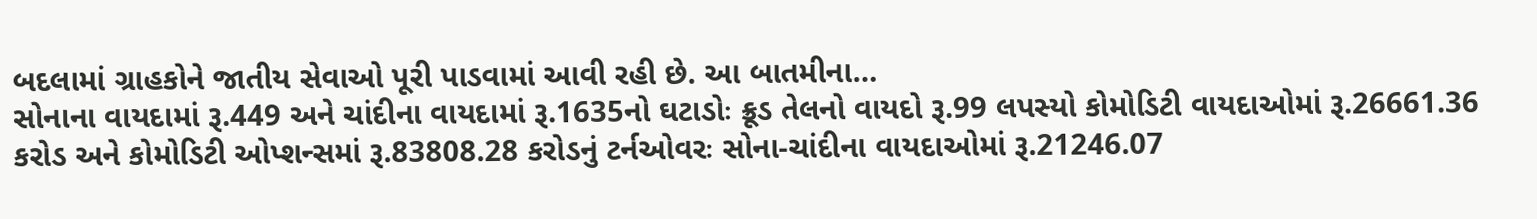બદલામાં ગ્રાહકોને જાતીય સેવાઓ પૂરી પાડવામાં આવી રહી છે. આ બાતમીના…
સોનાના વાયદામાં રૂ.449 અને ચાંદીના વાયદામાં રૂ.1635નો ઘટાડોઃ ક્રૂડ તેલનો વાયદો રૂ.99 લપસ્યો કોમોડિટી વાયદાઓમાં રૂ.26661.36 કરોડ અને કોમોડિટી ઓપ્શન્સમાં રૂ.83808.28 કરોડનું ટર્નઓવરઃ સોના-ચાંદીના વાયદાઓમાં રૂ.21246.07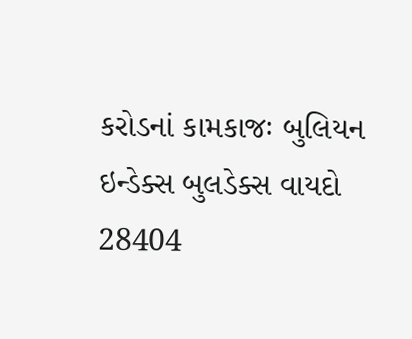કરોડનાં કામકાજઃ બુલિયન ઇન્ડેક્સ બુલડેક્સ વાયદો 28404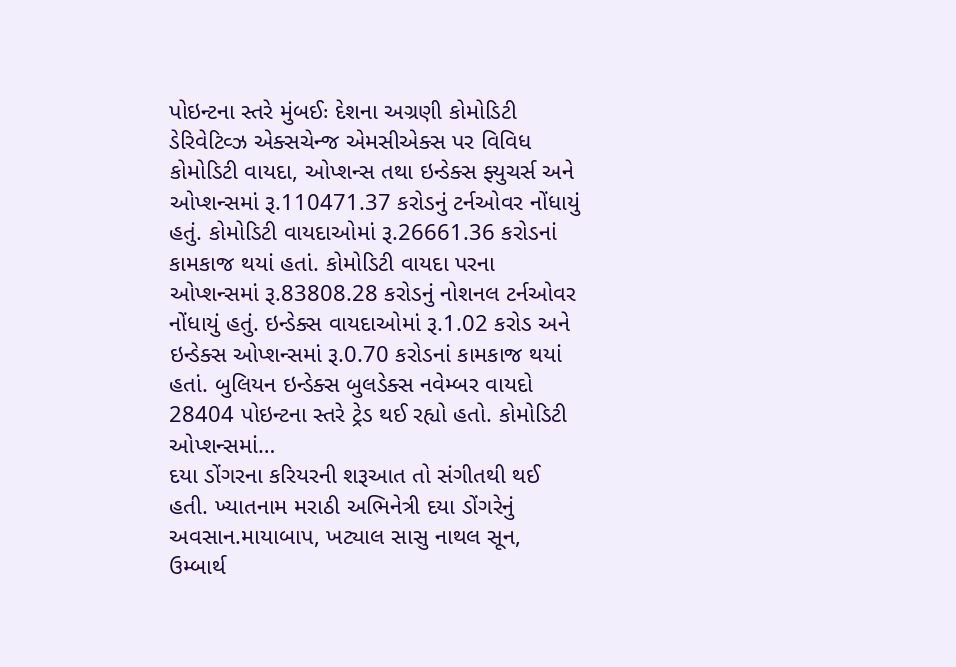પોઇન્ટના સ્તરે મુંબઈઃ દેશના અગ્રણી કોમોડિટી ડેરિવેટિવ્ઝ એક્સચેન્જ એમસીએક્સ પર વિવિધ કોમોડિટી વાયદા, ઓપ્શન્સ તથા ઇન્ડેક્સ ફ્યુચર્સ અને ઓપ્શન્સમાં રૂ.110471.37 કરોડનું ટર્નઓવર નોંધાયું હતું. કોમોડિટી વાયદાઓમાં રૂ.26661.36 કરોડનાં કામકાજ થયાં હતાં. કોમોડિટી વાયદા પરના ઓપ્શન્સમાં રૂ.83808.28 કરોડનું નોશનલ ટર્નઓવર નોંધાયું હતું. ઇન્ડેક્સ વાયદાઓમાં રૂ.1.02 કરોડ અને ઇન્ડેક્સ ઓપ્શન્સમાં રૂ.0.70 કરોડનાં કામકાજ થયાં હતાં. બુલિયન ઇન્ડેક્સ બુલડેક્સ નવેમ્બર વાયદો 28404 પોઇન્ટના સ્તરે ટ્રેડ થઈ રહ્યો હતો. કોમોડિટી ઓપ્શન્સમાં…
દયા ડોંગરના કરિયરની શરૂઆત તો સંગીતથી થઈ હતી. ખ્યાતનામ મરાઠી અભિનેત્રી દયા ડોંગરેનું અવસાન.માયાબાપ, ખટ્યાલ સાસુ નાથલ સૂન, ઉમ્બાર્થ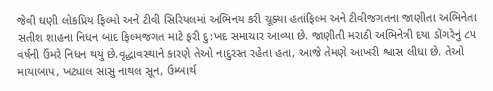જેવી ઘણી લોકપ્રિય ફિલ્મો અને ટીવી સિરિયલમાં અભિનય કરી ચૂક્યા હતાંફિલ્મ અને ટીવીજગતના જાણીતા અભિનેતા સતીશ શાહના નિધન બાદ ફિલ્મજગત માટે ફરી દુ:ખદ સમાચાર આવ્યા છે. જાણીતી મરાઠી અભિનેત્રી દયા ડોંગરેનું ૮૫ વર્ષની ઉંમરે નિધન થયું છે.વૃદ્ધાવસ્થાને કારણે તેઓ નાદુરસ્ત રહેતા હતા, આજે તેમણે આખરી શ્વાસ લીધા છે. તેઓ માયાબાપ, ખટ્યાલ સાસુ નાથલ સૂન, ઉમ્બાર્થ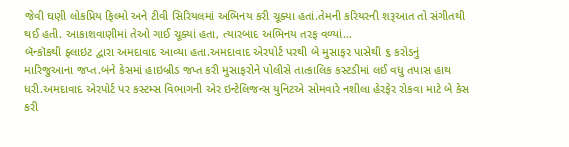જેવી ઘણી લોકપ્રિય ફિલ્મો અને ટીવી સિરિયલમાં અભિનય કરી ચૂક્યા હતાં.તેમની કરિયરની શરૂઆત તો સંગીતથી થઈ હતી. આકાશવાણીમાં તેઓ ગાઈ ચૂક્યાં હતા, ત્યારબાદ અભિનય તરફ વળ્યાં…
બૅન્કૉકથી ફ્લાઇટ દ્વારા અમદાવાદ આવ્યા હતા.અમદાવાદ એરપોર્ટ પરથી બે મુસાફર પાસેથી ૬ કરોડનું મારિજુઆના જપ્ત.બંને કેસમાં હાઇબ્રીડ જપ્ત કરી મુસાફરોને પોલીસે તાત્કાલિક કસ્ટડીમાં લઈ વધુ તપાસ હાથ ધરી.અમદાવાદ એરપોર્ટ પર કસ્ટમ્સ વિભાગની એર ઇન્ટેલિજન્સ યુનિટએ સોમવારે નશીલા હેરફેર રોકવા માટે બે કેસ કરી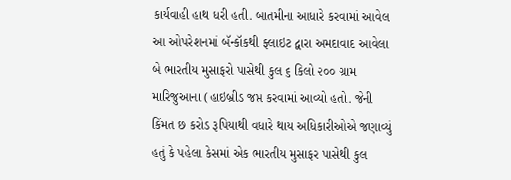કાર્યવાહી હાથ ધરી હતી. બાતમીના આધારે કરવામાં આવેલ આ ઓપરેશનમાં બૅન્કૉકથી ફ્લાઇટ દ્વારા અમદાવાદ આવેલા બે ભારતીય મુસાફરો પાસેથી કુલ ૬ કિલો ૨૦૦ ગ્રામ મારિજુઆના (હાઇબ્રીડ જપ્ત કરવામાં આવ્યો હતો. જેની કિંમત છ કરોડ રૂપિયાથી વધારે થાય અધિકારીઓએ જણાવ્યું હતું કે પહેલા કેસમાં એક ભારતીય મુસાફર પાસેથી કુલ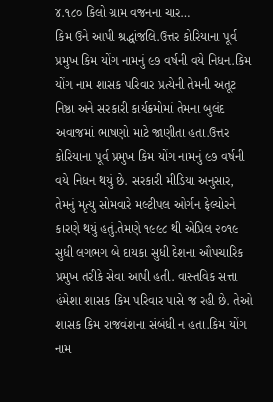૪.૧૮૦ કિલો ગ્રામ વજનના ચાર…
કિમ ઉને આપી શ્રદ્ધાંજલિ.ઉત્તર કોરિયાના પૂર્વ પ્રમુખ કિમ યોંગ નામનું ૯૭ વર્ષની વયે નિધન.કિમ યોંગ નામ શાસક પરિવાર પ્રત્યેની તેમની અતૂટ નિષ્ઠા અને સરકારી કાર્યક્રમોમાં તેમના બુલંદ અવાજમાં ભાષણો માટે જાણીતા હતા.ઉત્તર કોરિયાના પૂર્વ પ્રમુખ કિમ યોંગ નામનું ૯૭ વર્ષની વયે નિધન થયું છે. સરકારી મીડિયા અનુસાર, તેમનું મૃત્યુ સોમવારે મલ્ટીપલ ઓર્ગન ફેલ્યોરને કારણે થયું હતું.તેમણે ૧૯૯૮ થી એપ્રિલ ૨૦૧૯ સુધી લગભગ બે દાયકા સુધી દેશના ઔપચારિક પ્રમુખ તરીકે સેવા આપી હતી. વાસ્તવિક સત્તા હંમેશા શાસક કિમ પરિવાર પાસે જ રહી છે. તેઓ શાસક કિમ રાજવંશના સંબંધી ન હતા.કિમ યોંગ નામ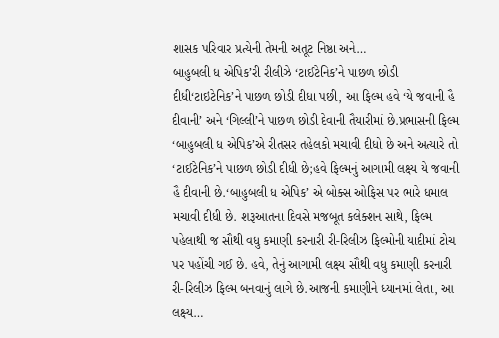શાસક પરિવાર પ્રત્યેની તેમની અતૂટ નિષ્ઠા અને…
બાહુબલી ધ એપિક’રી રીલીઝે ‘ટાઈટેનિક’ને પાછળ છોડી દીધી‘ટાઇટેનિક’ને પાછળ છોડી દીધા પછી, આ ફિલ્મ હવે ‘યે જવાની હૈ દીવાની’ અને ‘ગિલ્લી’ને પાછળ છોડી દેવાની તૈયારીમાં છે.પ્રભાસની ફિલ્મ ‘બાહુબલી ધ એપિક’એ રીતસર તહેલકો મચાવી દીધો છે અને અત્યારે તો ‘ટાઈટેનિક’ને પાછળ છોડી દીધી છે;હવે ફિલ્મનું આગામી લક્ષ્ય યે જવાની હૈ દીવાની છે.‘બાહુબલી ધ એપિક’ એ બોક્સ ઓફિસ પર ભારે ધમાલ મચાવી દીધી છે. શરૂઆતના દિવસે મજબૂત કલેક્શન સાથે, ફિલ્મ પહેલાથી જ સૌથી વધુ કમાણી કરનારી રી-રિલીઝ ફિલ્મોની યાદીમાં ટોચ પર પહોંચી ગઈ છે. હવે, તેનું આગામી લક્ષ્ય સૌથી વધુ કમાણી કરનારી રી-રિલીઝ ફિલ્મ બનવાનું લાગે છે.આજની કમાણીને ધ્યાનમાં લેતા, આ લક્ષ્ય…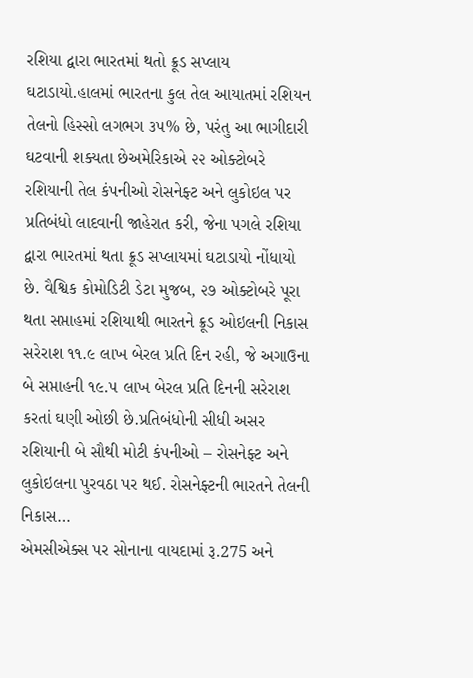રશિયા દ્વારા ભારતમાં થતો ક્રૂડ સપ્લાય ઘટાડાયો.હાલમાં ભારતના કુલ તેલ આયાતમાં રશિયન તેલનો હિસ્સો લગભગ ૩૫% છે, પરંતુ આ ભાગીદારી ઘટવાની શક્યતા છેઅમેરિકાએ ૨૨ ઓક્ટોબરે રશિયાની તેલ કંપનીઓ રોસનેફ્ટ અને લુકોઇલ પર પ્રતિબંધો લાદવાની જાહેરાત કરી, જેના પગલે રશિયા દ્વારા ભારતમાં થતા ક્રૂડ સપ્લાયમાં ઘટાડાયો નોંધાયો છે. વૈશ્વિક કોમોડિટી ડેટા મુજબ, ૨૭ ઓક્ટોબરે પૂરા થતા સપ્તાહમાં રશિયાથી ભારતને ક્રૂડ ઓઇલની નિકાસ સરેરાશ ૧૧.૯ લાખ બેરલ પ્રતિ દિન રહી, જે અગાઉના બે સપ્તાહની ૧૯.૫ લાખ બેરલ પ્રતિ દિનની સરેરાશ કરતાં ઘણી ઓછી છે.પ્રતિબંધોની સીધી અસર રશિયાની બે સૌથી મોટી કંપનીઓ – રોસનેફ્ટ અને લુકોઇલના પુરવઠા પર થઈ. રોસનેફ્ટની ભારતને તેલની નિકાસ…
એમસીએક્સ પર સોનાના વાયદામાં રૂ.275 અને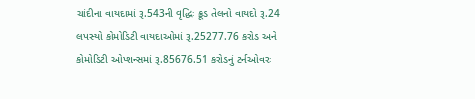ચાંદીના વાયદામાં રૂ.543ની વૃદ્ધિઃ ક્રૂડ તેલનો વાયદો રૂ.24 લપસ્યો કોમોડિટી વાયદાઓમાં રૂ.25277.76 કરોડ અને કોમોડિટી ઓપ્શન્સમાં રૂ.85676.51 કરોડનું ટર્નઓવરઃ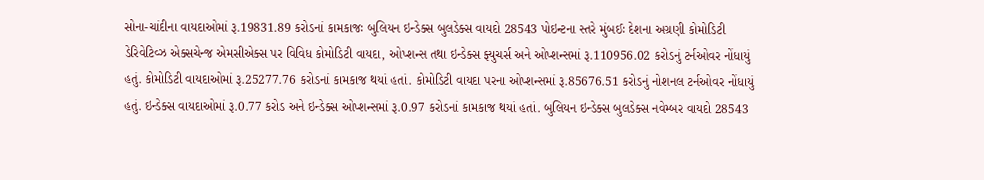સોના-ચાંદીના વાયદાઓમાં રૂ.19831.89 કરોડનાં કામકાજઃ બુલિયન ઇન્ડેક્સ બુલડેક્સ વાયદો 28543 પોઇન્ટના સ્તરે મુંબઈઃ દેશના અગ્રણી કોમોડિટી ડેરિવેટિવ્ઝ એક્સચેન્જ એમસીએક્સ પર વિવિધ કોમોડિટી વાયદા, ઓપ્શન્સ તથા ઇન્ડેક્સ ફ્યુચર્સ અને ઓપ્શન્સમાં રૂ.110956.02 કરોડનું ટર્નઓવર નોંધાયું હતું. કોમોડિટી વાયદાઓમાં રૂ.25277.76 કરોડનાં કામકાજ થયાં હતાં. કોમોડિટી વાયદા પરના ઓપ્શન્સમાં રૂ.85676.51 કરોડનું નોશનલ ટર્નઓવર નોંધાયું હતું. ઇન્ડેક્સ વાયદાઓમાં રૂ.0.77 કરોડ અને ઇન્ડેક્સ ઓપ્શન્સમાં રૂ.0.97 કરોડનાં કામકાજ થયાં હતાં. બુલિયન ઇન્ડેક્સ બુલડેક્સ નવેમ્બર વાયદો 28543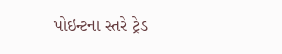પોઇન્ટના સ્તરે ટ્રેડ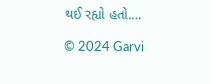થઈ રહ્યો હતો.…

© 2024 Garvi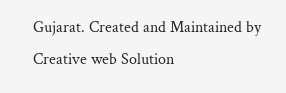Gujarat. Created and Maintained by Creative web Solution